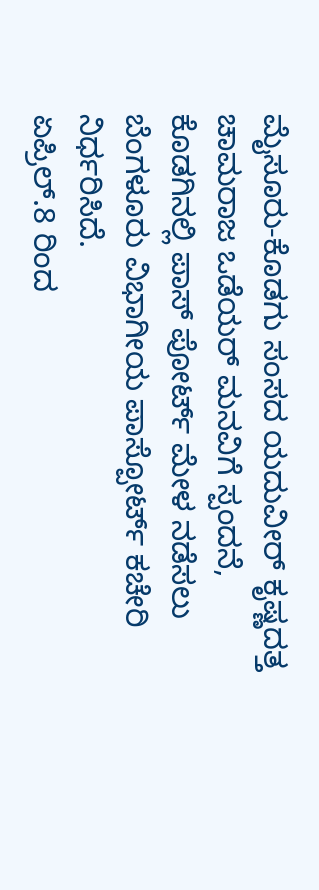ಮೈಸೂರು-ಕೊಡಗು ಸಂಸದ ಯದುವೀರ್ ಕೃಷ್ಣದತ್ತ ಚಾಮರಾಜ ಒಡೆಯರ್ ಮನವಿಗೆ ಸ್ಪಂದನೆ, ಕೊಡಗಿನಲ್ಲಿ ಪಾಸ್ ಪೋರ್ಟ್ ಮೇಳ ನಡೆಸಲು ಬೆಂಗಳೂರು ವಿಭಾಗೀಯ ಪಾಸ್ಪೋರ್ಟ್ ಕಚೇರಿ ನಿರ್ಧರಿಸಿದೆ.
ಏಪ್ರಿಲ್.8 ರಿಂದ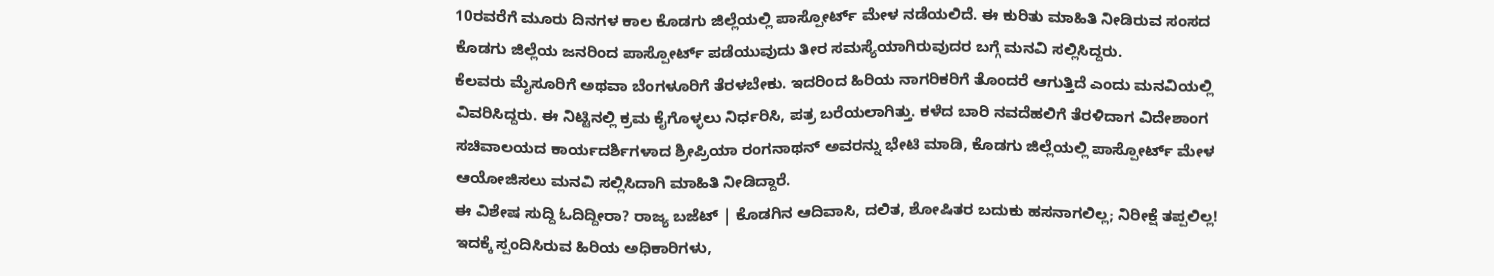10ರವರೆಗೆ ಮೂರು ದಿನಗಳ ಕಾಲ ಕೊಡಗು ಜಿಲ್ಲೆಯಲ್ಲಿ ಪಾಸ್ಪೋರ್ಟ್ ಮೇಳ ನಡೆಯಲಿದೆ. ಈ ಕುರಿತು ಮಾಹಿತಿ ನೀಡಿರುವ ಸಂಸದ ಕೊಡಗು ಜಿಲ್ಲೆಯ ಜನರಿಂದ ಪಾಸ್ಪೋರ್ಟ್ ಪಡೆಯುವುದು ತೀರ ಸಮಸ್ಯೆಯಾಗಿರುವುದರ ಬಗ್ಗೆ ಮನವಿ ಸಲ್ಲಿಸಿದ್ದರು.
ಕೆಲವರು ಮೈಸೂರಿಗೆ ಅಥವಾ ಬೆಂಗಳೂರಿಗೆ ತೆರಳಬೇಕು. ಇದರಿಂದ ಹಿರಿಯ ನಾಗರಿಕರಿಗೆ ತೊಂದರೆ ಆಗುತ್ತಿದೆ ಎಂದು ಮನವಿಯಲ್ಲಿ ವಿವರಿಸಿದ್ದರು. ಈ ನಿಟ್ಟಿನಲ್ಲಿ ಕ್ರಮ ಕೈಗೊಳ್ಳಲು ನಿರ್ಧರಿಸಿ, ಪತ್ರ ಬರೆಯಲಾಗಿತ್ತು. ಕಳೆದ ಬಾರಿ ನವದೆಹಲಿಗೆ ತೆರಳಿದಾಗ ವಿದೇಶಾಂಗ ಸಚಿವಾಲಯದ ಕಾರ್ಯದರ್ಶಿಗಳಾದ ಶ್ರೀಪ್ರಿಯಾ ರಂಗನಾಥನ್ ಅವರನ್ನು ಭೇಟಿ ಮಾಡಿ, ಕೊಡಗು ಜಿಲ್ಲೆಯಲ್ಲಿ ಪಾಸ್ಪೋರ್ಟ್ ಮೇಳ ಆಯೋಜಿಸಲು ಮನವಿ ಸಲ್ಲಿಸಿದಾಗಿ ಮಾಹಿತಿ ನೀಡಿದ್ದಾರೆ.
ಈ ವಿಶೇಷ ಸುದ್ದಿ ಓದಿದ್ದೀರಾ? ರಾಜ್ಯ ಬಜೆಟ್ | ಕೊಡಗಿನ ಆದಿವಾಸಿ, ದಲಿತ, ಶೋಷಿತರ ಬದುಕು ಹಸನಾಗಲಿಲ್ಲ; ನಿರೀಕ್ಷೆ ತಪ್ಪಲಿಲ್ಲ!
ಇದಕ್ಕೆ ಸ್ಪಂದಿಸಿರುವ ಹಿರಿಯ ಅಧಿಕಾರಿಗಳು,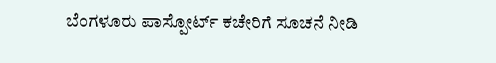ಬೆಂಗಳೂರು ಪಾಸ್ಪೋರ್ಟ್ ಕಚೇರಿಗೆ ಸೂಚನೆ ನೀಡಿ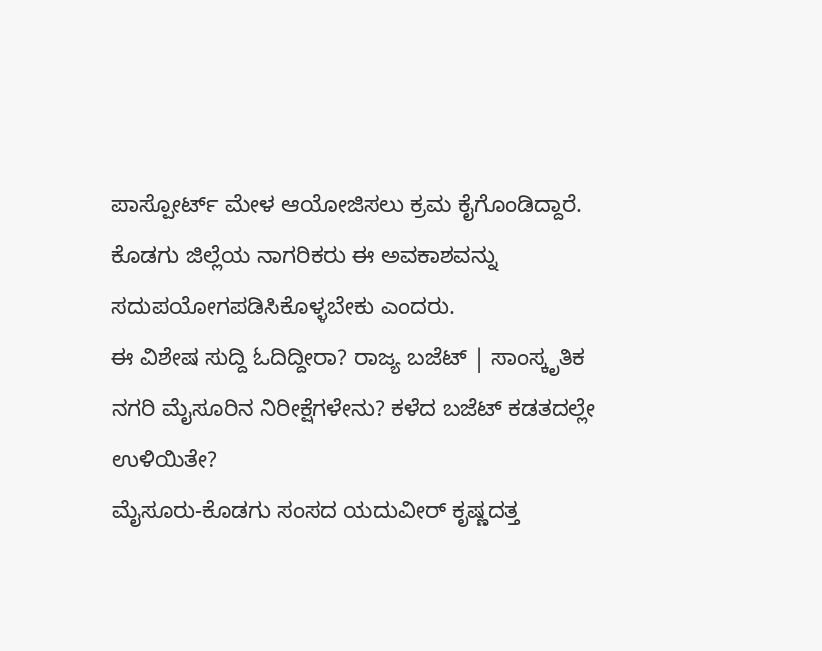ಪಾಸ್ಪೋರ್ಟ್ ಮೇಳ ಆಯೋಜಿಸಲು ಕ್ರಮ ಕೈಗೊಂಡಿದ್ದಾರೆ. ಕೊಡಗು ಜಿಲ್ಲೆಯ ನಾಗರಿಕರು ಈ ಅವಕಾಶವನ್ನು ಸದುಪಯೋಗಪಡಿಸಿಕೊಳ್ಳಬೇಕು ಎಂದರು.
ಈ ವಿಶೇಷ ಸುದ್ದಿ ಓದಿದ್ದೀರಾ? ರಾಜ್ಯ ಬಜೆಟ್ | ಸಾಂಸ್ಕೃತಿಕ ನಗರಿ ಮೈಸೂರಿನ ನಿರೀಕ್ಷೆಗಳೇನು? ಕಳೆದ ಬಜೆಟ್ ಕಡತದಲ್ಲೇ ಉಳಿಯಿತೇ?
ಮೈಸೂರು-ಕೊಡಗು ಸಂಸದ ಯದುವೀರ್ ಕೃಷ್ಣದತ್ತ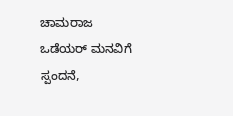ಚಾಮರಾಜ ಒಡೆಯರ್ ಮನವಿಗೆ ಸ್ಪಂದನೆ,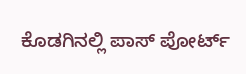ಕೊಡಗಿನಲ್ಲಿ ಪಾಸ್ ಪೋರ್ಟ್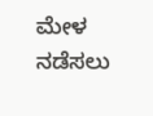ಮೇಳ ನಡೆಸಲು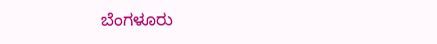ಬೆಂಗಳೂರು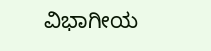ವಿಭಾಗೀಯ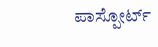ಪಾಸ್ಪೋರ್ಟ್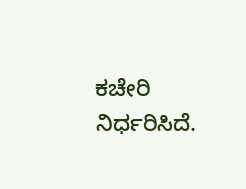ಕಚೇರಿ ನಿರ್ಧರಿಸಿದೆ.